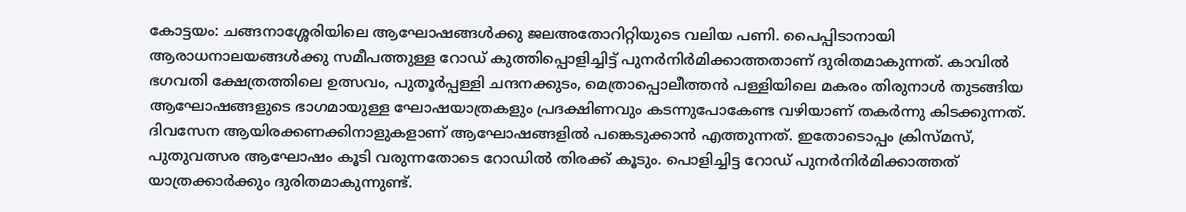കോട്ടയം: ചങ്ങനാശ്ശേരിയിലെ ആഘോഷങ്ങൾക്കു ജലഅതോറിറ്റിയുടെ വലിയ പണി. പൈപ്പിടാനായി ആരാധനാലയങ്ങൾക്കു സമീപത്തുള്ള റോഡ് കുത്തിപ്പൊളിച്ചിട്ട് പുനർനിർമിക്കാത്തതാണ് ദുരിതമാകുന്നത്. കാവിൽ ഭഗവതി ക്ഷേത്രത്തിലെ ഉത്സവം, പുതൂർപ്പള്ളി ചന്ദനക്കുടം, മെത്രാപ്പൊലീത്തൻ പള്ളിയിലെ മകരം തിരുനാൾ തുടങ്ങിയ ആഘോഷങ്ങളുടെ ഭാഗമായുള്ള ഘോഷയാത്രകളും പ്രദക്ഷിണവും കടന്നുപോകേണ്ട വഴിയാണ് തകർന്നു കിടക്കുന്നത്.
ദിവസേന ആയിരക്കണക്കിനാളുകളാണ് ആഘോഷങ്ങളിൽ പങ്കെടുക്കാൻ എത്തുന്നത്. ഇതോടൊപ്പം ക്രിസ്മസ്, പുതുവത്സര ആഘോഷം കൂടി വരുന്നതോടെ റോഡിൽ തിരക്ക് കൂടും. പൊളിച്ചിട്ട റോഡ് പുനർനിർമിക്കാത്തത് യാത്രക്കാർക്കും ദുരിതമാകുന്നുണ്ട്.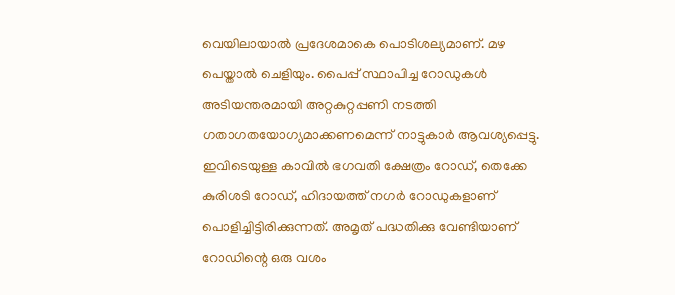വെയിലായാൽ പ്രദേശമാകെ പൊടിശല്യമാണ്. മഴ പെയ്താൽ ചെളിയും. പൈപ്പ് സ്ഥാപിച്ച റോഡുകൾ അടിയന്തരമായി അറ്റകുറ്റപ്പണി നടത്തി ഗതാഗതയോഗ്യമാക്കണമെന്ന് നാട്ടുകാർ ആവശ്യപ്പെട്ടു.
ഇവിടെയുള്ള കാവിൽ ഭഗവതി ക്ഷേത്രം റോഡ്, തെക്കേ കുരിശടി റോഡ്, ഹിദായത്ത് നഗർ റോഡുകളാണ് പൊളിച്ചിട്ടിരിക്കുന്നത്. അമൃത് പദ്ധതിക്കു വേണ്ടിയാണ് റോഡിന്റെ ഒരു വശം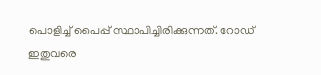പൊളിച്ച് പൈപ്പ് സ്ഥാപിച്ചിരിക്കുന്നത്. റോഡ് ഇതുവരെ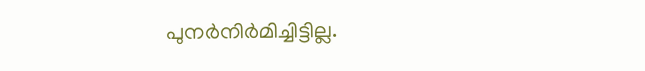പുനർനിർമിച്ചിട്ടില്ല.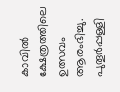കാവിൽ ക്ഷേത്രത്തിലെ ഉത്സവം ആരംഭിച്ചു. പുതൂർപ്പള്ളി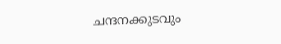ചന്ദനക്കുടവും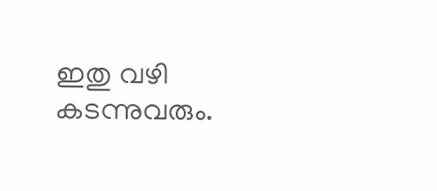ഇതു വഴി കടന്നുവരും.